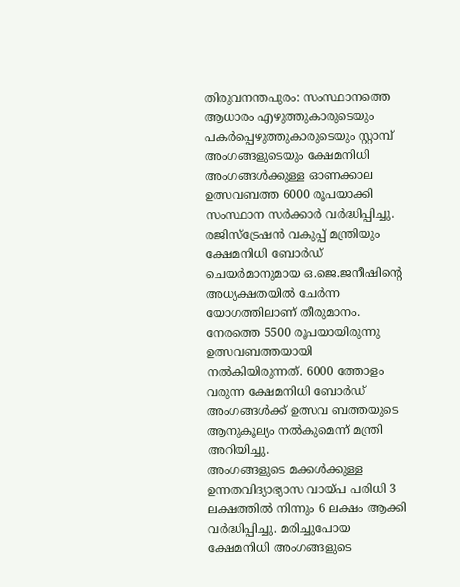തിരുവനന്തപുരം: സംസ്ഥാനത്തെ ആധാരം എഴുത്തുകാരുടെയും പകർപ്പെഴുത്തുകാരുടെയും സ്റ്റാമ്പ് അംഗങ്ങളുടെയും ക്ഷേമനിധി അംഗങ്ങൾക്കുള്ള ഓണക്കാല ഉത്സവബത്ത 6000 രൂപയാക്കി സംസ്ഥാന സർക്കാർ വർദ്ധിപ്പിച്ചു. രജിസ്ട്രേഷൻ വകുപ്പ് മന്ത്രിയും ക്ഷേമനിധി ബോർഡ് ചെയർമാനുമായ ഒ.ജെ.ജനീഷിന്റെ അധ്യക്ഷതയിൽ ചേർന്ന യോഗത്തിലാണ് തീരുമാനം. നേരത്തെ 5500 രൂപയായിരുന്നു ഉത്സവബത്തയായി നൽകിയിരുന്നത്. 6000 ത്തോളം വരുന്ന ക്ഷേമനിധി ബോർഡ് അംഗങ്ങൾക്ക് ഉത്സവ ബത്തയുടെ ആനുകൂല്യം നൽകുമെന്ന് മന്ത്രി അറിയിച്ചു.
അംഗങ്ങളുടെ മക്കൾക്കുള്ള ഉന്നതവിദ്യാഭ്യാസ വായ്പ പരിധി 3 ലക്ഷത്തിൽ നിന്നും 6 ലക്ഷം ആക്കി വർദ്ധിപ്പിച്ചു. മരിച്ചുപോയ ക്ഷേമനിധി അംഗങ്ങളുടെ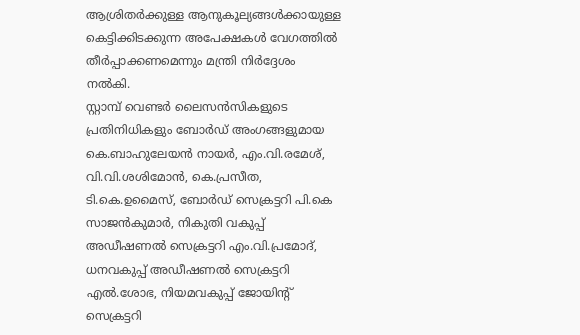ആശ്രിതർക്കുള്ള ആനുകൂല്യങ്ങൾക്കായുള്ള കെട്ടിക്കിടക്കുന്ന അപേക്ഷകൾ വേഗത്തിൽ തീർപ്പാക്കണമെന്നും മന്ത്രി നിർദ്ദേശം നൽകി.
സ്റ്റാമ്പ് വെണ്ടർ ലൈസൻസികളുടെ പ്രതിനിധികളും ബോർഡ് അംഗങ്ങളുമായ കെ.ബാഹുലേയൻ നായർ, എം.വി.രമേശ്, വി.വി.ശശിമോൻ, കെ.പ്രസീത, ടി.കെ.ഉമൈസ്, ബോർഡ് സെക്രട്ടറി പി.കെ സാജൻകുമാർ, നികുതി വകുപ്പ് അഡീഷണൽ സെക്രട്ടറി എം.വി.പ്രമോദ്, ധനവകുപ്പ് അഡീഷണൽ സെക്രട്ടറി എൽ.ശോഭ, നിയമവകുപ്പ് ജോയിന്റ് സെക്രട്ടറി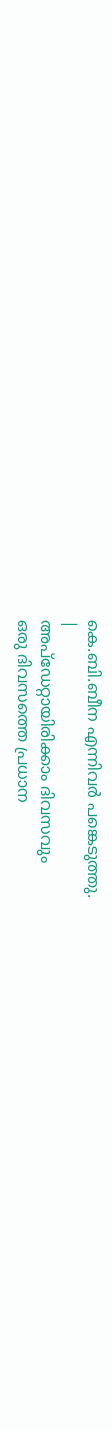കെ.ബി.ബീന എന്നിവർ പങ്കെടുത്തു.
|
അപ്ഡേറ്റായിരിക്കാം ദിവസവും
ഒരു ദിവസത്തെ പ്രധാന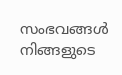സംഭവങ്ങൾ നിങ്ങളുടെ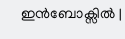ഇൻബോക്സിൽ |